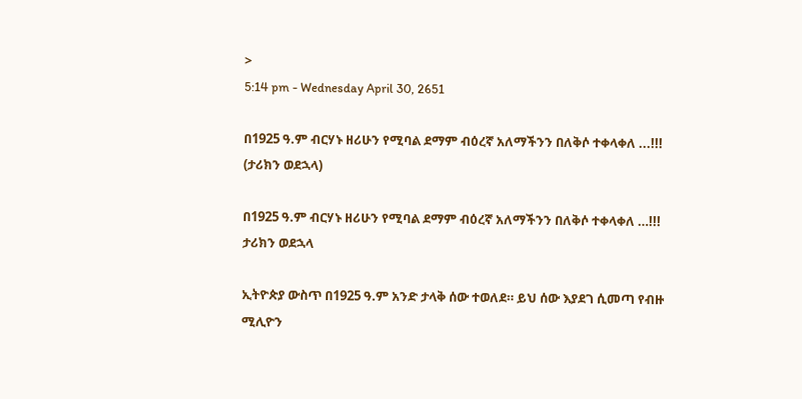>
5:14 pm - Wednesday April 30, 2651

በ1925 ዓ.ም ብርሃኑ ዘሪሁን የሚባል ደማም ብዕረኛ አለማችንን በለቅሶ ተቀላቀለ ...!!! (ታሪክን ወደኋላ)

በ1925 ዓ.ም ብርሃኑ ዘሪሁን የሚባል ደማም ብዕረኛ አለማችንን በለቅሶ ተቀላቀለ …!!!
ታሪክን ወደኋላ

ኢትዮጵያ ውስጥ በ1925 ዓ.ም አንድ ታላቅ ሰው ተወለደ። ይህ ሰው እያደገ ሲመጣ የብዙ ሚሊዮን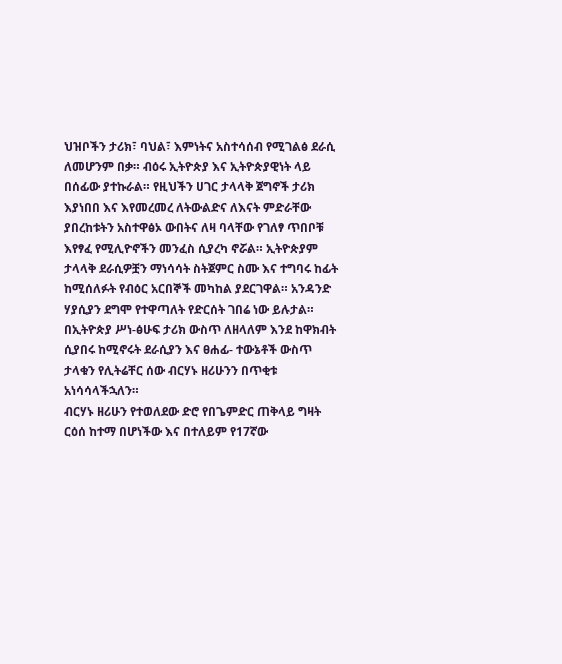ህዝቦችን ታሪክ፣ ባህል፣ እምነትና አስተሳሰብ የሚገልፅ ደራሲ ለመሆንም በቃ። ብዕሩ ኢትዮጵያ እና ኢትዮጵያዊነት ላይ በሰፊው ያተኩራል። የዚህችን ሀገር ታላላቅ ጀግኖች ታሪክ እያነበበ እና እየመረመረ ለትውልድና ለእናት ምድራቸው ያበረከቱትን አስተዋፅኦ ውበትና ለዛ ባላቸው የገለፃ ጥበቦቹ እየፃፈ የሚሊዮኖችን መንፈስ ሲያረካ ኖሯል። ኢትዮጵያም ታላላቅ ደራሲዎቿን ማነሳሳት ስትጀምር ስሙ እና ተግባሩ ከፊት ከሚሰለፉት የብዕር አርበኞች መካከል ያደርገዋል። አንዳንድ ሃያሲያን ደግሞ የተዋጣለት የድርሰት ገበሬ ነው ይሉታል። በኢትዮጵያ ሥነ-ፅሁፍ ታሪክ ውስጥ ለዘላለም እንደ ከዋክብት ሲያበሩ ከሚኖሩት ደራሲያን እና ፀሐፊ- ተውኔቶች ውስጥ ታላቁን የሊትሬቸር ሰው ብርሃኑ ዘሪሁንን በጥቂቱ አነሳሳላችኋለን።
ብርሃኑ ዘሪሁን የተወለደው ድሮ የበጌምድር ጠቅላይ ግዛት ርዕሰ ከተማ በሆነችው እና በተለይም የ17ኛው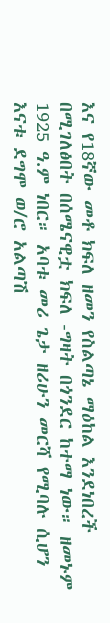እና የ18ኛው መቶ ክፍለ ዘመን የስልጣኔ ማዕከል እንደነበረች በሚገለፅበት በሰሜናዊቷ ክፍለ -ግዛት በጎንደር ከተማ ነው። ዘመኑም 1925 ዓ.ም ነበር። አባቱ መሪ ጌታ ዘሪሁን መርሻ የሚባሉ ሲሆን እናቱ ደግሞ ወ/ሮ አልጣሽ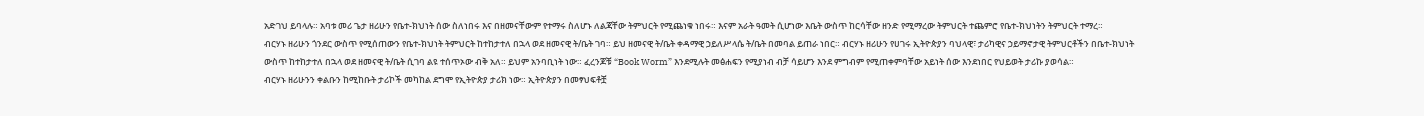አድገህ ይባላሉ። አባቱ መሪ ጌታ ዘሪሁን የቤተ-ክህነት ሰው ስለነበሩ እና በዘመናቸውም የተማሩ ስለሆኑ ለልጃቸው ትምህርት የሚጨነቁ ነበሩ። እናም አራት ዓመት ሲሆነው እቤት ውስጥ ከርሳቸው ዘንድ የሚማረው ትምህርት ተጨምሮ የቤተ-ክህነትን ትምህርት ተማረ።
ብርሃኑ ዘሪሁን ጎንደር ውስጥ የሚሰጠውን የቤተ-ክህነት ትምህርት ከተከታተለ በኋላ ወደ ዘመናዊ ት/ቤት ገባ። ይህ ዘመናዊ ት/ቤት ቀዳማዊ ኃይለሥላሴ ት/ቤት በመባል ይጠራ ነበር። ብርሃኑ ዘሪሁን የሀገሩ ኢትዮጵያን ባህላዊ፣ ታሪካዊና ኃይማኖታዊ ትምህርቶችን በቤተ-ክህነት ውስጥ ከተከታተለ በኋላ ወደ ዘመናዊ ት/ቤት ሲገባ ልዩ ተሰጥኦው ብቅ አለ። ይህም አንባቢነት ነው። ፈረንጆቹ “Book Worm” እንደሚሉት መፅሐፍን የሚያነብ ብቻ ሳይሆን እንደ ምግብም የሚጠቀምባቸው አይነት ሰው እንደነበር የህይወት ታሪኩ ያወሳል።
ብርሃኑ ዘሪሁንን ቀልቡን ከሚከቡት ታሪኮች መካከል ደግሞ የኢትዮጵያ ታሪክ ነው። ኢትዮጵያን በመፃህፍቶቿ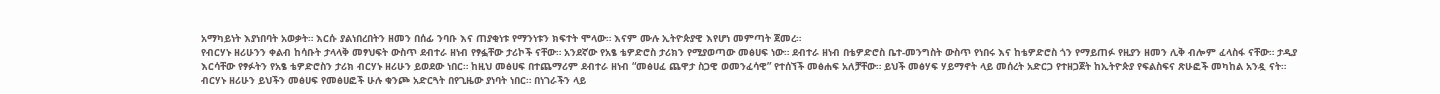አማካይነት እያነበባት አወቃት። እርሱ ያልነበረበትን ዘመን በሰፊ ንባቡ እና ጠያቂነቱ የማንነቱን ክፍተት ሞላው። እናም ሙሉ ኢትዮጵያዊ እየሆነ መምጣት ጀመረ።
የብርሃኑ ዘሪሁንን ቀልብ ከሳቡት ታላላቅ መፃህፍት ውስጥ ደብተራ ዘነብ የፃፏቸው ታሪኮች ናቸው። አንደኛው የአፄ ቴዎድሮስ ታሪክን የሚያወጣው መፅሀፍ ነው። ደብተራ ዘነብ በቴዎድሮስ ቤተ-መንግስት ውስጥ የነበሩ እና ከቴዎድሮስ ጎን የማይጠፉ የዚያን ዘመን ሊቅ ብሎም ፈላስፋ ናቸው። ታዲያ እርሳቸው የፃፉትን የአፄ ቴዎድሮስን ታሪክ ብርሃኑ ዘሪሁን ይወደው ነበር። ከዚህ መፅሀፍ በተጨማሪም ደብተራ ዘነብ “መፅሀፈ ጨዋታ ስጋዊ ወመንፈሳዊ” የተሰኘች መፅሐፍ አለቻቸው። ይህች መፅሃፍ ሃይማኖት ላይ መሰረት አድርጋ የተዘጋጀት ከኢትዮጵያ የፍልስፍና ጽሁፎች መካከል አንዷ ናት። ብርሃኑ ዘሪሁን ይህችን መፅሀፍ የመፅሀፎች ሁሉ ቁንጮ አድርጓት በየጊዜው ያነባት ነበር። በነገራችን ላይ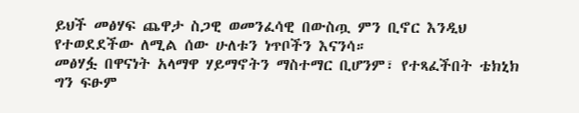ይህች መፅሃፍ ጨዋታ ስጋዊ ወመንፈሳዊ በውስጧ ምን ቢኖር እንዲህ የተወደደችው ለሚል ሰው ሁለቱን ነጥቦችን እናንሳ።
መፅሃፏ በዋናነት አላማዋ ሃይማኖትን ማስተማር ቢሆንም፣ የተጻፈችበት ቴክኒክ ግን ፍፁም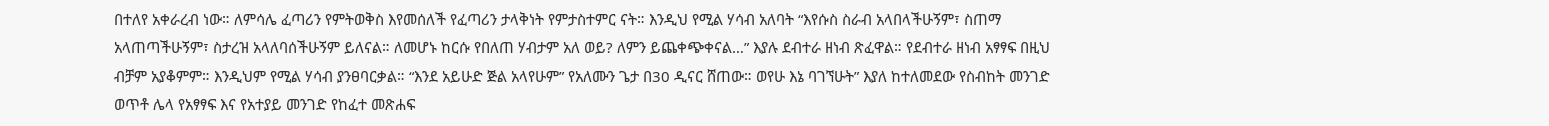በተለየ አቀራረብ ነው። ለምሳሌ ፈጣሪን የምትወቅስ እየመሰለች የፈጣሪን ታላቅነት የምታስተምር ናት። እንዲህ የሚል ሃሳብ አለባት “እየሱስ ስራብ አላበላችሁኝም፣ ስጠማ አላጠጣችሁኝም፣ ስታረዝ አላለባሰችሁኝም ይለናል። ለመሆኑ ከርሱ የበለጠ ሃብታም አለ ወይ? ለምን ይጨቀጭቀናል…” እያሉ ደብተራ ዘነብ ጽፈዋል። የደብተራ ዘነብ አፃፃፍ በዚህ ብቻም አያቆምም። እንዲህም የሚል ሃሳብ ያንፀባርቃል። “እንደ አይሁድ ጅል አላየሁም” የአለሙን ጌታ በ30 ዲናር ሸጠው። ወየሁ እኔ ባገኘሁት” እያለ ከተለመደው የስብከት መንገድ ወጥቶ ሌላ የአፃፃፍ እና የአተያይ መንገድ የከፈተ መጽሐፍ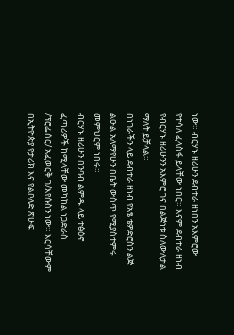ነው። ብርሃኑ ዘሪሁን ደብተራ ዘነበን አእምሮው የተሳለ ፈላስፋ ይላቸው ነበር። እናም ደብተራ ዘነብ የብርሃኑ ዘሪሁንን አእምሮ ገና በልጅነቱ ስለውለታል ማለት ይቻላል።
በነገራችን ላይ ደብተራ ዘነብ የአፄ ቴዎድሮስን ልጅ ልዑል አለማየሁን በቤት ውስጥ የሚያስተምሩ መምህርም ነበሩ።
ብርሃኑ ዘሪሁን በንባብ ልምዱ ላይ ተፅዕኖ ፈጣሪዎች ከሚላቸው መካከል ነጋድራስ /ፕሮፌሰር/ አፈወርቅ ገ/እየሱስን ነው። እርሳቸውም በኢትዮጵያ የታሪክ እና የልቦለድ ጽሁፍ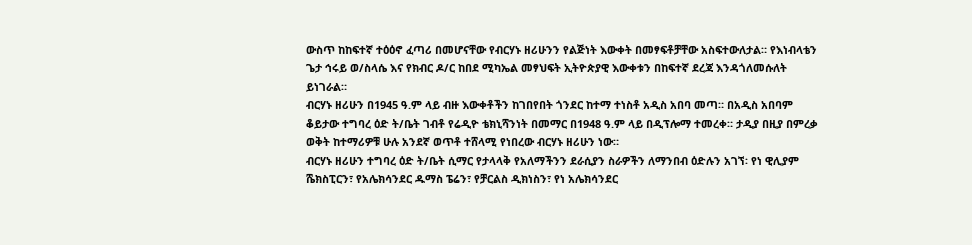ውስጥ ከከፍተኛ ተዕዕኖ ፈጣሪ በመሆናቸው የብርሃኑ ዘሪሁንን የልጅነት እውቀት በመፃፍቶቻቸው አስፍተውለታል። የእነብላቴን ጌታ ኅሩይ ወ/ስላሴ እና የክብር ዶ/ር ከበደ ሚካኤል መፃህፍት ኢትዮጵያዊ እውቀቱን በከፍተኛ ደረጃ እንዳጎለመሱለት ይነገራል።
ብርሃኑ ዘሪሁን በ1945 ዓ.ም ላይ ብዙ እውቀቶችን ከገበየበት ጎንደር ከተማ ተነስቶ አዲስ አበባ መጣ። በአዲስ አበባም ቆይታው ተግባረ ዕድ ት/ቤት ገብቶ የሬዲዮ ቴክኒሻንነት በመማር በ1948 ዓ.ም ላይ በዲፕሎማ ተመረቀ። ታዲያ በዚያ በምረቃ ወቅት ከተማሪዎቹ ሁሉ አንደኛ ወጥቶ ተሸላሚ የነበረው ብርሃኑ ዘሪሁን ነው።
ብርሃኑ ዘሪሁን ተግባረ ዕድ ት/ቤት ሲማር የታላላቅ የአለማችንን ደራሲያን ስራዎችን ለማንበብ ዕድሉን አገኘ፡ የነ ዊሊያም ሼክስፒርን፣ የአሌክሳንደር ዱማስ ፔሬን፣ የቻርልስ ዲክነስን፣ የነ አሌክሳንደር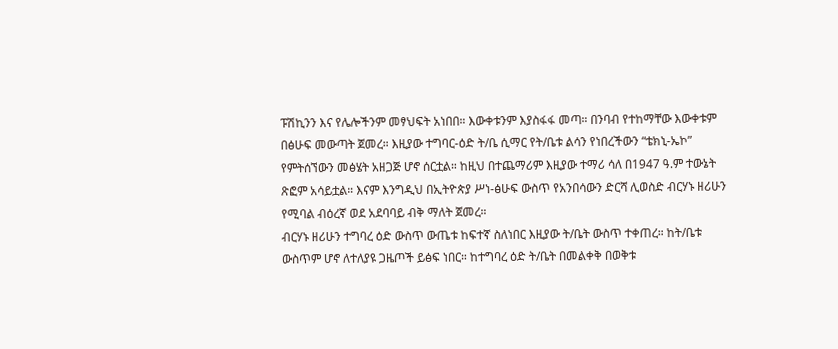ፑሽኪንን እና የሌሎችንም መፃህፍት አነበበ። እውቀቱንም እያስፋፋ መጣ። በንባብ የተከማቸው እውቀቱም በፅሁፍ መውጣት ጀመረ። እዚያው ተግባር-ዕድ ት/ቤ ሲማር የት/ቤቱ ልሳን የነበረችውን “ቴክኒ-ኤኮ” የምትሰኘውን መፅሄት አዘጋጅ ሆኖ ሰርቷል። ከዚህ በተጨማሪም እዚያው ተማሪ ሳለ በ1947 ዓ.ም ተውኔት ጽፎም አሳይቷል። እናም እንግዲህ በኢትዮጵያ ሥነ-ፅሁፍ ውስጥ የአንበሳውን ድርሻ ሊወስድ ብርሃኑ ዘሪሁን የሚባል ብዕረኛ ወደ አደባባይ ብቅ ማለት ጀመረ።
ብርሃኑ ዘሪሁን ተግባረ ዕድ ውስጥ ውጤቱ ከፍተኛ ስለነበር እዚያው ት/ቤት ውስጥ ተቀጠረ። ከት/ቤቱ ውስጥም ሆኖ ለተለያዩ ጋዜጦች ይፅፍ ነበር። ከተግባረ ዕድ ት/ቤት በመልቀቅ በወቅቱ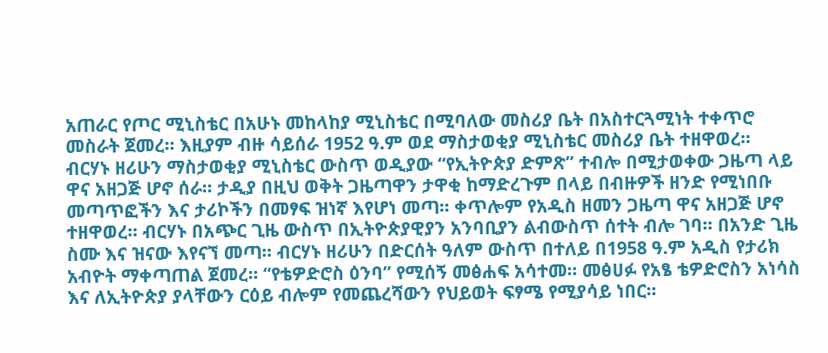አጠራር የጦር ሚኒስቴር በአሁኑ መከላከያ ሚኒስቴር በሚባለው መስሪያ ቤት በአስተርጓሚነት ተቀጥሮ መስራት ጀመረ። እዚያም ብዙ ሳይሰራ 1952 ዓ.ም ወደ ማስታወቂያ ሚኒስቴር መስሪያ ቤት ተዘዋወረ።
ብርሃኑ ዘሪሁን ማስታወቂያ ሚኒስቴር ውስጥ ወዲያው “የኢትዮጵያ ድምጽ” ተብሎ በሚታወቀው ጋዜጣ ላይ ዋና አዘጋጅ ሆኖ ሰራ። ታዲያ በዚህ ወቅት ጋዜጣዋን ታዋቂ ከማድረጉም በላይ በብዙዎች ዘንድ የሚነበቡ መጣጥፎችን እና ታሪኮችን በመፃፍ ዝነኛ እየሆነ መጣ። ቀጥሎም የአዲስ ዘመን ጋዜጣ ዋና አዘጋጅ ሆኖ ተዘዋወረ። ብርሃኑ በአጭር ጊዜ ውስጥ በኢትዮጵያዊያን አንባቢያን ልብውስጥ ሰተት ብሎ ገባ። በአንድ ጊዜ ስሙ እና ዝናው እየናኘ መጣ። ብርሃኑ ዘሪሁን በድርሰት ዓለም ውስጥ በተለይ በ1958 ዓ.ም አዲስ የታሪክ አብዮት ማቀጣጠል ጀመረ። “የቴዎድሮስ ዕንባ” የሚሰኝ መፅሐፍ አሳተመ። መፅሀፉ የአፄ ቴዎድሮስን አነሳስ እና ለኢትዮጵያ ያላቸውን ርዕይ ብሎም የመጨረሻውን የህይወት ፍፃሜ የሚያሳይ ነበር።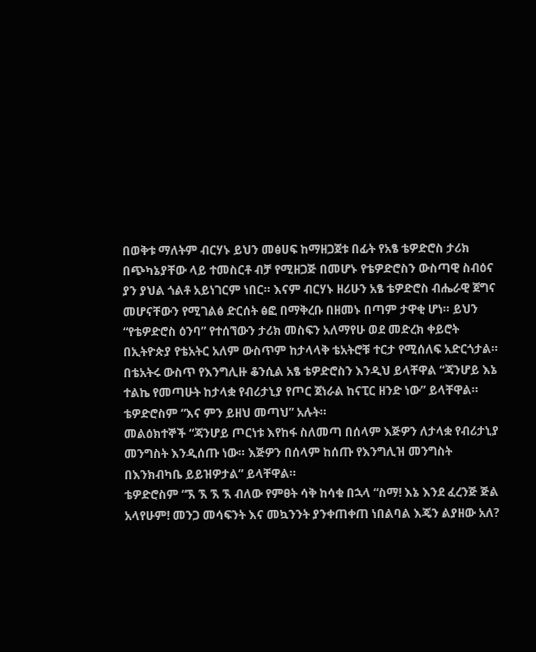በወቅቱ ማለትም ብርሃኑ ይህን መፅሀፍ ከማዘጋጀቱ በፊት የአፄ ቴዎድሮስ ታሪክ በጭካኔያቸው ላይ ተመስርቶ ብቻ የሚዘጋጅ በመሆኑ የቴዎድሮስን ውስጣዊ ስብዕና ያን ያህል ጎልቶ አይነገርም ነበር። እናም ብርሃኑ ዘሪሁን አፄ ቴዎድሮስ ብሔራዊ ጀግና መሆናቸውን የሚገልፅ ድርሰት ፅፎ በማቅረቡ በዘመኑ በጣም ታዋቂ ሆነ። ይህን “የቴዎድሮስ ዕንባ” የተሰኘውን ታሪክ መስፍን አለማየሁ ወደ መድረክ ቀይሮት በኢትዮጵያ የቴአትር አለም ውስጥም ከታላላቅ ቴአትሮቹ ተርታ የሚሰለፍ አድርጎታል።
በቴአትሩ ውስጥ የእንግሊዙ ቆንሲል አፄ ቴዎድሮስን እንዲህ ይላቸዋል “ጃንሆይ እኔ ተልኬ የመጣሁት ከታላቋ የብሪታኒያ የጦር ጀነራል ከናፒር ዘንድ ነው” ይላቸዋል።
ቴዎድሮስም “እና ምን ይዘህ መጣህ” አሉት።
መልዕክተኞች “ጃንሆይ ጦርነቱ እየከፋ ስለመጣ በሰላም እጅዎን ለታላቋ የብሪታኒያ መንግስት እንዲሰጡ ነው። እጅዎን በሰላም ከሰጡ የእንግሊዝ መንግስት በእንክብካቤ ይይዝዎታል” ይላቸዋል።
ቴዎድሮስም “ኧ ኧ ኧ ኧ ብለው የምፀት ሳቅ ከሳቁ በኋላ “ስማ! እኔ እንደ ፈረንጅ ጅል አላየሁም! መንጋ መሳፍንት እና መኳንንት ያንቀጠቀጠ ነበልባል እጄን ልያዘው አለ?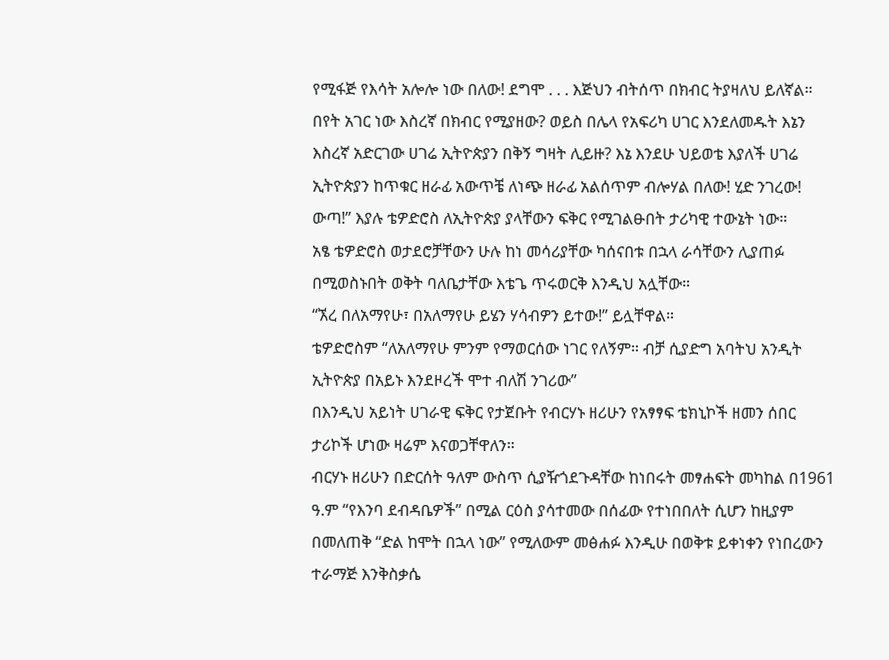የሚፋጅ የእሳት አሎሎ ነው በለው! ደግሞ . . . እጅህን ብትሰጥ በክብር ትያዛለህ ይለኛል። በየት አገር ነው እስረኛ በክብር የሚያዘው? ወይስ በሌላ የአፍሪካ ሀገር እንደለመዱት እኔን እስረኛ አድርገው ሀገሬ ኢትዮጵያን በቅኝ ግዛት ሊይዙ? እኔ እንደሁ ህይወቴ እያለች ሀገሬ ኢትዮጵያን ከጥቁር ዘራፊ አውጥቼ ለነጭ ዘራፊ አልሰጥም ብሎሃል በለው! ሂድ ንገረው! ውጣ!” እያሉ ቴዎድሮስ ለኢትዮጵያ ያላቸውን ፍቅር የሚገልፁበት ታሪካዊ ተውኔት ነው።
አፄ ቴዎድሮስ ወታደሮቻቸውን ሁሉ ከነ መሳሪያቸው ካሰናበቱ በኋላ ራሳቸውን ሊያጠፉ በሚወስኑበት ወቅት ባለቤታቸው እቴጌ ጥሩወርቅ እንዲህ አሏቸው።
“ኧረ በለአማየሁ፣ በአለማየሁ ይሄን ሃሳብዎን ይተው!” ይሏቸዋል።
ቴዎድሮስም “ለአለማየሁ ምንም የማወርሰው ነገር የለኝም። ብቻ ሲያድግ አባትህ አንዲት ኢትዮጵያ በአይኑ እንደዞረች ሞተ ብለሽ ንገሪው”
በእንዲህ አይነት ሀገራዊ ፍቅር የታጀቡት የብርሃኑ ዘሪሁን የአፃፃፍ ቴክኒኮች ዘመን ሰበር ታሪኮች ሆነው ዛሬም እናወጋቸዋለን።
ብርሃኑ ዘሪሁን በድርሰት ዓለም ውስጥ ሲያዥጎደጉዳቸው ከነበሩት መፃሐፍት መካከል በ1961 ዓ.ም “የእንባ ደብዳቤዎች” በሚል ርዕስ ያሳተመው በሰፊው የተነበበለት ሲሆን ከዚያም በመለጠቅ “ድል ከሞት በኋላ ነው” የሚለውም መፅሐፉ እንዲሁ በወቅቱ ይቀነቀን የነበረውን ተራማጅ እንቅስቃሴ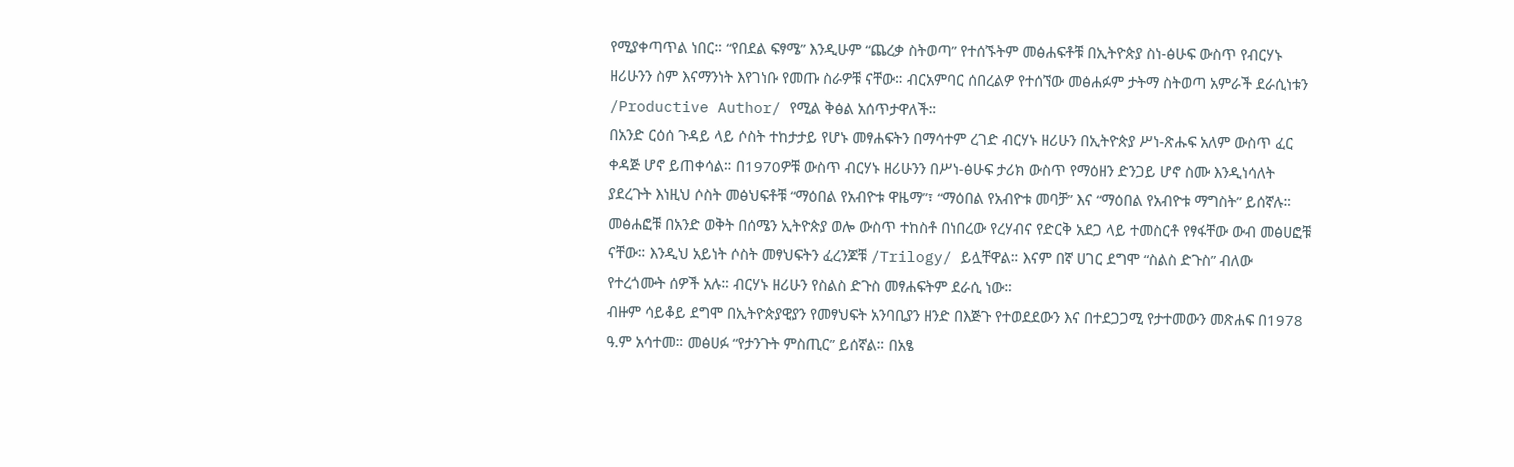የሚያቀጣጥል ነበር። “የበደል ፍፃሜ” እንዲሁም “ጨረቃ ስትወጣ” የተሰኙትም መፅሐፍቶቹ በኢትዮጵያ ስነ-ፅሁፍ ውስጥ የብርሃኑ ዘሪሁንን ስም እናማንነት እየገነቡ የመጡ ስራዎቹ ናቸው። ብርአምባር ሰበረልዎ የተሰኘው መፅሐፉም ታትማ ስትወጣ አምራች ደራሲነቱን /Productive Author/ የሚል ቅፅል አሰጥታዋለች።
በአንድ ርዕሰ ጉዳይ ላይ ሶስት ተከታታይ የሆኑ መፃሐፍትን በማሳተም ረገድ ብርሃኑ ዘሪሁን በኢትዮጵያ ሥነ-ጽሑፍ አለም ውስጥ ፈር ቀዳጅ ሆኖ ይጠቀሳል። በ1970ዎቹ ውስጥ ብርሃኑ ዘሪሁንን በሥነ-ፅሁፍ ታሪክ ውስጥ የማዕዘን ድንጋይ ሆኖ ስሙ እንዲነሳለት ያደረጉት እነዚህ ሶስት መፅህፍቶቹ “ማዕበል የአብዮቱ ዋዜማ”፣ “ማዕበል የአብዮቱ መባቻ” እና “ማዕበል የአብዮቱ ማግስት” ይሰኛሉ። መፅሐፎቹ በአንድ ወቅት በሰሜን ኢትዮጵያ ወሎ ውስጥ ተከስቶ በነበረው የረሃብና የድርቅ አደጋ ላይ ተመስርቶ የፃፋቸው ውብ መፅሀፎቹ ናቸው። እንዲህ አይነት ሶስት መፃህፍትን ፈረንጆቹ /Trilogy/ ይሏቸዋል። እናም በኛ ሀገር ደግሞ “ስልስ ድጉስ” ብለው የተረጎሙት ሰዎች አሉ። ብርሃኑ ዘሪሁን የስልስ ድጉስ መፃሐፍትም ደራሲ ነው።
ብዙም ሳይቆይ ደግሞ በኢትዮጵያዊያን የመፃህፍት አንባቢያን ዘንድ በእጅጉ የተወደደውን እና በተደጋጋሚ የታተመውን መጽሐፍ በ1978 ዓ.ም አሳተመ። መፅሀፉ “የታንጉት ምስጢር” ይሰኛል። በአፄ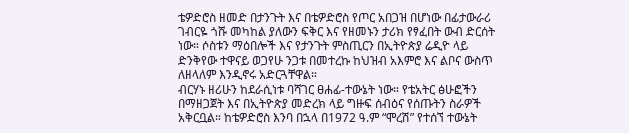ቴዎድሮስ ዘመድ በታንጉት እና በቴዎድሮስ የጦር አበጋዝ በሆነው በፊታውራሪ ገብርዬ ጎሹ መካከል ያለውን ፍቅር እና የዘመኑን ታሪክ የፃፈበት ውብ ድርሰት ነው። ሶስቱን ማዕበሎች እና የታንጉት ምስጢርን በኢትዮጵያ ሬዲዮ ላይ ድንቅየው ተዋናይ ወጋየሁ ንጋቱ በመተረኩ ከህዝብ አእምሮ እና ልቦና ውስጥ ለዘላለም እንዲኖሩ አድርጓቸዋል።
ብርሃኑ ዘሪሁን ከደራሲነቱ ባሻገር ፀሐፊ-ተውኔት ነው። የቴአትር ፅሁፎችን በማዘጋጀት እና በኢትዮጵያ መድረክ ላይ ግዙፍ ሰብዕና የሰጡትን ስራዎች አቅርቧል። ከቴዎድሮስ እንባ በኋላ በ1972 ዓ.ም “ሞረሽ” የተሰኘ ተውኔት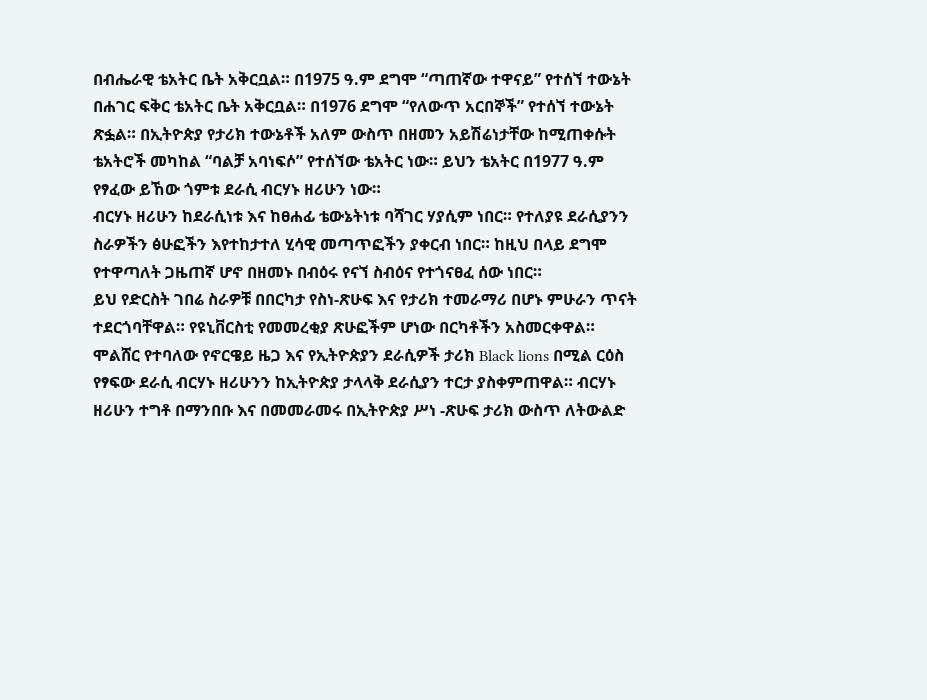በብሔራዊ ቴአትር ቤት አቅርቧል። በ1975 ዓ.ም ደግሞ “ጣጠኛው ተዋናይ” የተሰኘ ተውኔት በሐገር ፍቅር ቴአትር ቤት አቅርቧል። በ1976 ደግሞ “የለውጥ አርበኞች” የተሰኘ ተውኔት ጽፏል። በኢትዮጵያ የታሪክ ተውኔቶች አለም ውስጥ በዘመን አይሽሬነታቸው ከሚጠቀሱት ቴአትሮች መካከል “ባልቻ አባነፍሶ” የተሰኘው ቴአትር ነው። ይህን ቴአትር በ1977 ዓ.ም የፃፈው ይኸው ጎምቱ ደራሲ ብርሃኑ ዘሪሁን ነው።
ብርሃኑ ዘሪሁን ከደራሲነቱ እና ከፀሐፊ ቴውኔትነቱ ባሻገር ሃያሲም ነበር። የተለያዩ ደራሲያንን ስራዎችን ፅሁፎችን እየተከታተለ ሂሳዊ መጣጥፎችን ያቀርብ ነበር። ከዚህ በላይ ደግሞ የተዋጣለት ጋዜጠኛ ሆኖ በዘመኑ በብዕሩ የናኘ ስብዕና የተጎናፀፈ ሰው ነበር።
ይህ የድርስት ገበሬ ስራዎቹ በበርካታ የስነ-ጽሁፍ እና የታሪክ ተመራማሪ በሆኑ ምሁራን ጥናት ተደርጎባቸዋል። የዩኒቨርስቲ የመመረቂያ ጽሁፎችም ሆነው በርካቶችን አስመርቀዋል። ሞልሸር የተባለው የኖርዌይ ዜጋ እና የኢትዮጵያን ደራሲዎች ታሪክ Black lions በሚል ርዕስ የፃፍው ደራሲ ብርሃኑ ዘሪሁንን ከኢትዮጵያ ታላላቅ ደራሲያን ተርታ ያስቀምጠዋል። ብርሃኑ ዘሪሁን ተግቶ በማንበቡ እና በመመራመሩ በኢትዮጵያ ሥነ -ጽሁፍ ታሪክ ውስጥ ለትውልድ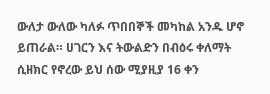ውለታ ውለው ካለፉ ጥበበኞች መካከል አንዱ ሆኖ ይጠራል። ሀገርን እና ትውልድን በብዕሩ ቀለማት ሲዘክር የኖረው ይህ ሰው ሚያዚያ 16 ቀን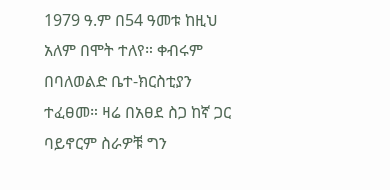1979 ዓ.ም በ54 ዓመቱ ከዚህ አለም በሞት ተለየ። ቀብሩም በባለወልድ ቤተ-ክርስቲያን ተፈፀመ። ዛሬ በአፀደ ስጋ ከኛ ጋር ባይኖርም ስራዎቹ ግን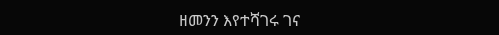ዘመንን እየተሻገሩ ገና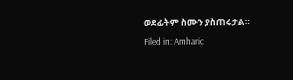ወደፊትም ስሙን ያስጠሩታል።
Filed in: Amharic